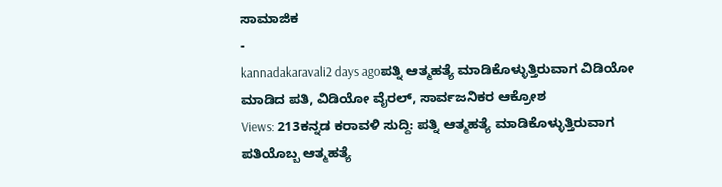ಸಾಮಾಜಿಕ
-
kannadakaravali2 days agoಪತ್ನಿ ಆತ್ಮಹತ್ಯೆ ಮಾಡಿಕೊಳ್ಳುತ್ತಿರುವಾಗ ವಿಡಿಯೋ ಮಾಡಿದ ಪತಿ, ವಿಡಿಯೋ ವೈರಲ್, ಸಾರ್ವಜನಿಕರ ಆಕ್ರೋಶ
Views: 213ಕನ್ನಡ ಕರಾವಳಿ ಸುದ್ದಿ: ಪತ್ನಿ ಆತ್ಮಹತ್ಯೆ ಮಾಡಿಕೊಳ್ಳುತ್ತಿರುವಾಗ ಪತಿಯೊಬ್ಬ ಆತ್ಮಹತ್ಯೆ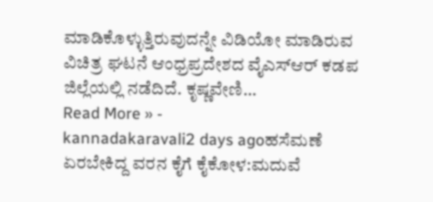ಮಾಡಿಕೊಳ್ಳುತ್ತಿರುವುದನ್ನೇ ವಿಡಿಯೋ ಮಾಡಿರುವ ವಿಚಿತ್ರ ಘಟನೆ ಆಂಧ್ರಪ್ರದೇಶದ ವೈಎಸ್ಆರ್ ಕಡಪ ಜಿಲ್ಲೆಯಲ್ಲಿ ನಡೆದಿದೆ. ಕೃಷ್ಣವೇಣಿ…
Read More » -
kannadakaravali2 days agoಹಸೆಮಣೆ ಏರಬೇಕಿದ್ದ ವರನ ಕೈಗೆ ಕೈಕೋಳ:ಮದುವೆ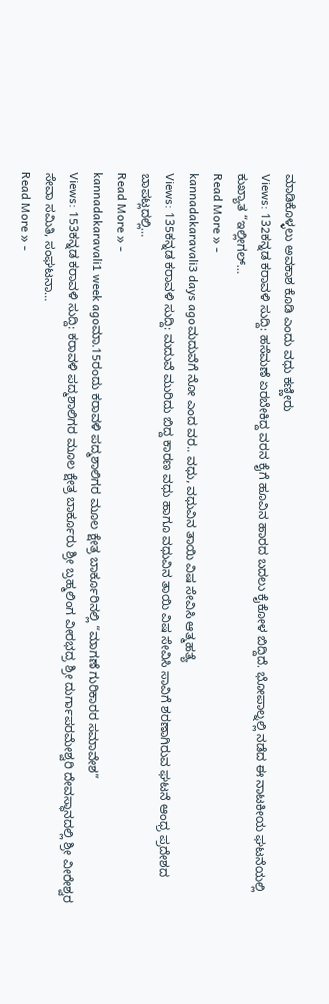ಮಾಡಿಕೊಳ್ಳಲು ಅವಕಾಶ ಕೊಡಿ ಎಂದು ವಧು ಕಣ್ಣೀರು
Views: 132ಕನ್ನಡ ಕರಾವಳಿ ಸುದ್ದಿ: ಹಸೆಮಣೆ ಏರಬೇಕಿದ್ದ ವರನ ಕೈಗೆ ಹೂವಿನ ಹಾರದ ಬದಲು ಕೈಕೋಳ ಬಿದ್ದಿದೆ. ಭೋಪಾಲ್ನಲ್ಲಿ ನಡೆದ ಈ ನಾಟಕೀಯ ಘಟನೆಯಲ್ಲಿ ಕುಖ್ಯಾತ “ಇಲ್ಲೀಗಲ್…
Read More » -
kannadakaravali3 days agoಮದುವೆಗೆ ನೋ ಎಂದ ವರ.. ವಧು, ವಧುವಿನ ತಾಯಿ ವಿಷ ಸೇವಿಸಿ ಆತ್ಮಹತ್ಯೆ
Views: 135ಕನ್ನಡ ಕರಾವಳಿ ಸುದ್ದಿ: ಮದುವೆ ಮುರಿದು ಬಿದ್ದ ಕಾರಣ ವಧು ಹಾಗೂ ವಧುವಿನ ತಾಯಿ ವಿಷ ಸೇವಿಸಿ ಸಾವಿಗೆ ಶರಣಾಗಿರುವ ಘಟನೆ ಆಂಧ್ರ ಪ್ರದೇಶದ ಬಾಪಟ್ಲದಲ್ಲಿ…
Read More » -
kannadakaravali1 week agoಮಾ.15ರಂದು ಕರಾವಳಿ ಪದ್ಮಶಾಲಿಗರ ಮೂಲ ಕ್ಷೇತ್ರ ಬಾರ್ಕೂರಿನಲ್ಲಿ “ಮಾಗಣೆ ಗುರಿಕಾರರ ಸಮಾವೇಶ”
Views: 153ಕನ್ನಡ ಕರಾವಳಿ ಸುದ್ದಿ: ಕರಾವಳಿ ಪದ್ಮಶಾಲಿಗರ ಮೂಲ ಕ್ಷೇತ್ರ ಬಾರ್ಕೂರು ಶ್ರೀ ಬ್ರಹ್ಮಲಿಂಗ ವೀರಭದ್ರ ಶ್ರೀ ದುರ್ಗಾಪರಮೇಶ್ವರಿ ದೇವಸ್ಥಾನದಲ್ಲಿ ಶ್ರೀ ವೀರೇಶ್ವರ ಸೇವಾ ಸಮಿತಿ, ಸಂಘಟನಾ…
Read More » -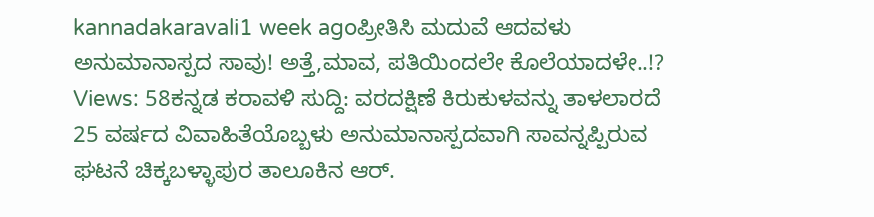kannadakaravali1 week agoಪ್ರೀತಿಸಿ ಮದುವೆ ಆದವಳು ಅನುಮಾನಾಸ್ಪದ ಸಾವು! ಅತ್ತೆ,ಮಾವ, ಪತಿಯಿಂದಲೇ ಕೊಲೆಯಾದಳೇ..!?
Views: 58ಕನ್ನಡ ಕರಾವಳಿ ಸುದ್ದಿ: ವರದಕ್ಷಿಣೆ ಕಿರುಕುಳವನ್ನು ತಾಳಲಾರದೆ 25 ವರ್ಷದ ವಿವಾಹಿತೆಯೊಬ್ಬಳು ಅನುಮಾನಾಸ್ಪದವಾಗಿ ಸಾವನ್ನಪ್ಪಿರುವ ಘಟನೆ ಚಿಕ್ಕಬಳ್ಳಾಪುರ ತಾಲೂಕಿನ ಆರ್.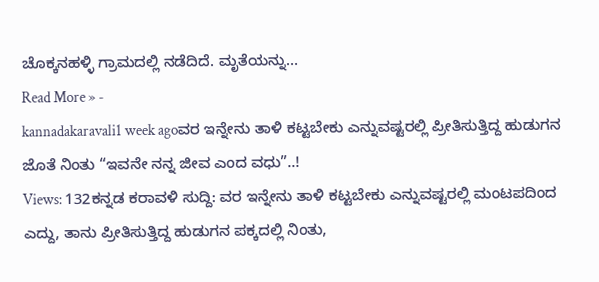ಚೊಕ್ಕನಹಳ್ಳಿ ಗ್ರಾಮದಲ್ಲಿ ನಡೆದಿದೆ. ಮೃತೆಯನ್ನು…
Read More » -
kannadakaravali1 week agoವರ ಇನ್ನೇನು ತಾಳಿ ಕಟ್ಟಬೇಕು ಎನ್ನುವಷ್ಟರಲ್ಲಿ ಪ್ರೀತಿಸುತ್ತಿದ್ದ ಹುಡುಗನ ಜೊತೆ ನಿಂತು “ಇವನೇ ನನ್ನ ಜೀವ ಎಂದ ವಧು”..!
Views: 132ಕನ್ನಡ ಕರಾವಳಿ ಸುದ್ದಿ: ವರ ಇನ್ನೇನು ತಾಳಿ ಕಟ್ಟಬೇಕು ಎನ್ನುವಷ್ಟರಲ್ಲಿ ಮಂಟಪದಿಂದ ಎದ್ದು, ತಾನು ಪ್ರೀತಿಸುತ್ತಿದ್ದ ಹುಡುಗನ ಪಕ್ಕದಲ್ಲಿ ನಿಂತು,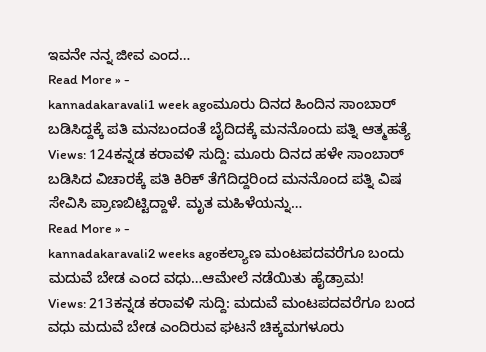ಇವನೇ ನನ್ನ ಜೀವ ಎಂದ…
Read More » -
kannadakaravali1 week agoಮೂರು ದಿನದ ಹಿಂದಿನ ಸಾಂಬಾರ್ ಬಡಿಸಿದ್ದಕ್ಕೆ ಪತಿ ಮನಬಂದಂತೆ ಬೈದಿದಕ್ಕೆ ಮನನೊಂದು ಪತ್ನಿ ಆತ್ಮಹತ್ಯೆ
Views: 124ಕನ್ನಡ ಕರಾವಳಿ ಸುದ್ದಿ: ಮೂರು ದಿನದ ಹಳೇ ಸಾಂಬಾರ್ ಬಡಿಸಿದ ವಿಚಾರಕ್ಕೆ ಪತಿ ಕಿರಿಕ್ ತೆಗೆದಿದ್ದರಿಂದ ಮನನೊಂದ ಪತ್ನಿ ವಿಷ ಸೇವಿಸಿ ಪ್ರಾಣಬಿಟ್ಟಿದ್ದಾಳೆ. ಮೃತ ಮಹಿಳೆಯನ್ನು…
Read More » -
kannadakaravali2 weeks agoಕಲ್ಯಾಣ ಮಂಟಪದವರೆಗೂ ಬಂದು ಮದುವೆ ಬೇಡ ಎಂದ ವಧು…ಆಮೇಲೆ ನಡೆಯಿತು ಹೈಡ್ರಾಮ!
Views: 213ಕನ್ನಡ ಕರಾವಳಿ ಸುದ್ದಿ: ಮದುವೆ ಮಂಟಪದವರೆಗೂ ಬಂದ ವಧು ಮದುವೆ ಬೇಡ ಎಂದಿರುವ ಘಟನೆ ಚಿಕ್ಕಮಗಳೂರು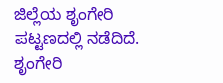ಜಿಲ್ಲೆಯ ಶೃಂಗೇರಿ ಪಟ್ಟಣದಲ್ಲಿ ನಡೆದಿದೆ. ಶೃಂಗೇರಿ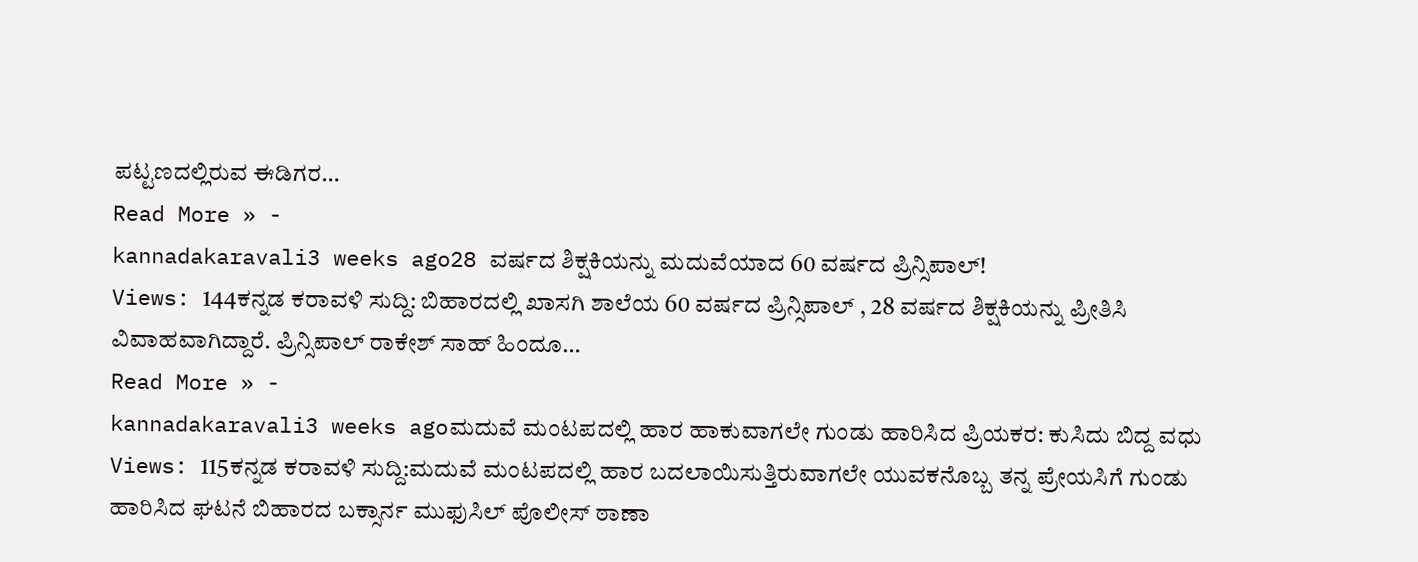ಪಟ್ಟಣದಲ್ಲಿರುವ ಈಡಿಗರ…
Read More » -
kannadakaravali3 weeks ago28 ವರ್ಷದ ಶಿಕ್ಷಕಿಯನ್ನು ಮದುವೆಯಾದ 60 ವರ್ಷದ ಪ್ರಿನ್ಸಿಪಾಲ್!
Views: 144ಕನ್ನಡ ಕರಾವಳಿ ಸುದ್ದಿ: ಬಿಹಾರದಲ್ಲಿ ಖಾಸಗಿ ಶಾಲೆಯ 60 ವರ್ಷದ ಪ್ರಿನ್ಸಿಪಾಲ್ , 28 ವರ್ಷದ ಶಿಕ್ಷಕಿಯನ್ನು ಪ್ರೀತಿಸಿ ವಿವಾಹವಾಗಿದ್ದಾರೆ. ಪ್ರಿನ್ಸಿಪಾಲ್ ರಾಕೇಶ್ ಸಾಹ್ ಹಿಂದೂ…
Read More » -
kannadakaravali3 weeks agoಮದುವೆ ಮಂಟಪದಲ್ಲಿ ಹಾರ ಹಾಕುವಾಗಲೇ ಗುಂಡು ಹಾರಿಸಿದ ಪ್ರಿಯಕರ: ಕುಸಿದು ಬಿದ್ದ ವಧು
Views: 115ಕನ್ನಡ ಕರಾವಳಿ ಸುದ್ದಿ:ಮದುವೆ ಮಂಟಪದಲ್ಲಿ ಹಾರ ಬದಲಾಯಿಸುತ್ತಿರುವಾಗಲೇ ಯುವಕನೊಬ್ಬ ತನ್ನ ಪ್ರೇಯಸಿಗೆ ಗುಂಡು ಹಾರಿಸಿದ ಘಟನೆ ಬಿಹಾರದ ಬಕ್ಸಾರ್ನ ಮುಫುಸಿಲ್ ಪೊಲೀಸ್ ಠಾಣಾ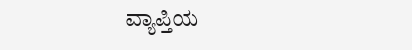ವ್ಯಾಪ್ತಿಯ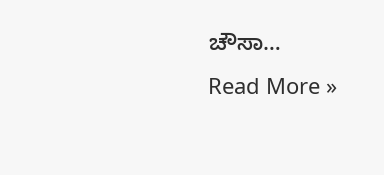ಚೌಸಾ…
Read More »